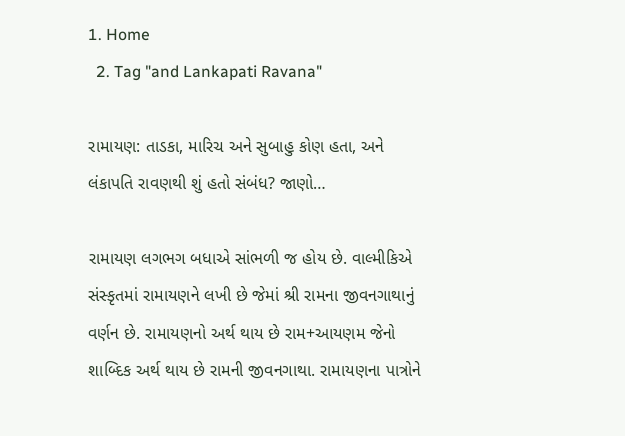1. Home
  2. Tag "and Lankapati Ravana"

રામાયણ: તાડકા, મારિચ અને સુબાહુ કોણ હતા, અને લંકાપતિ રાવણથી શું હતો સંબંધ? જાણો…

રામાયણ લગભગ બધાએ સાંભળી જ હોય છે. વાલ્મીકિએ સંસ્કૃતમાં રામાયણને લખી છે જેમાં શ્રી રામના જીવનગાથાનું વર્ણન છે. રામાયણનો અર્થ થાય છે રામ+આયણમ જેનો શાબ્દિક અર્થ થાય છે રામની જીવનગાથા. રામાયણના પાત્રોને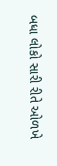બધા લોકો સારી રીતે ઓળખે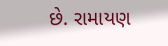છે. રામાયણ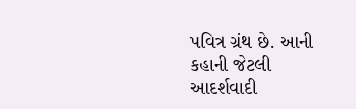પવિત્ર ગ્રંથ છે. આની કહાની જેટલી આદર્શવાદી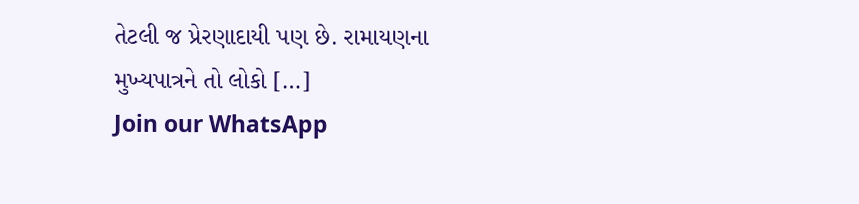તેટલી જ પ્રેરણાદાયી પણ છે. રામાયણના મુખ્યપાત્રને તો લોકો […]
Join our WhatsApp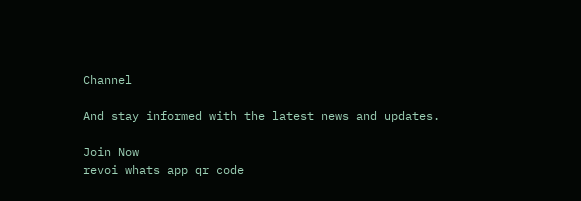Channel

And stay informed with the latest news and updates.

Join Now
revoi whats app qr code